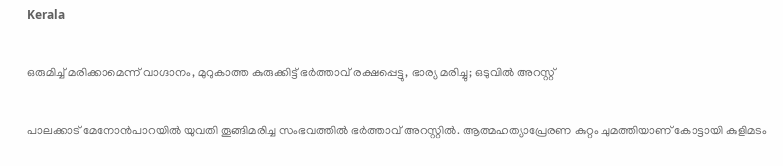Kerala

ഒരുമിച്ച് മരിക്കാമെന്ന് വാഗ്ദാനം, മുറുകാത്ത കുരുക്കിട്ട് ഭർത്താവ് രക്ഷപ്പെട്ടു, ഭാര്യ മരിച്ചു; ഒടുവിൽ അറസ്റ്റ്

പാലക്കാട് മേനോൻപാറയിൽ യുവതി തൂങ്ങിമരിച്ച സംഭവത്തിൽ ഭർത്താവ് അറസ്റ്റിൽ. ആത്മഹത്യാപ്രേരണ കുറ്റം ചുമത്തിയാണ് കോട്ടായി കുളിമടം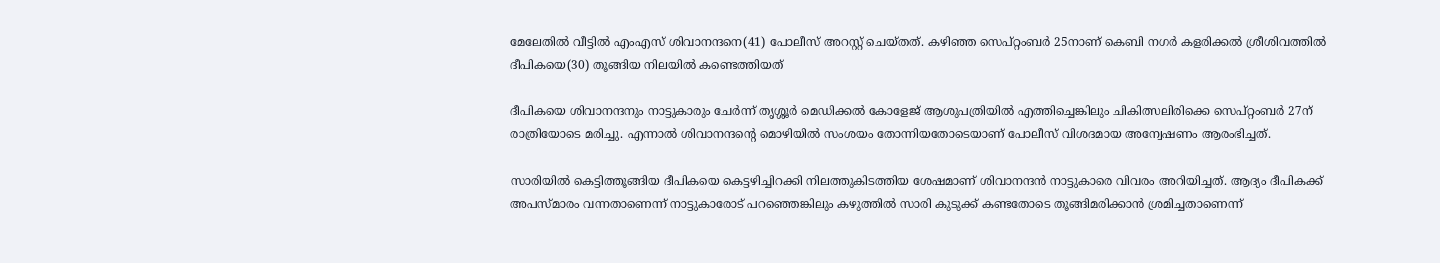മേലേതിൽ വീട്ടിൽ എംഎസ് ശിവാനന്ദനെ(41) പോലീസ് അറസ്റ്റ് ചെയ്തത്. കഴിഞ്ഞ സെപ്റ്റംബർ 25നാണ് കെബി നഗർ കളരിക്കൽ ശ്രീശിവത്തിൽ ദീപികയെ(30) തൂങ്ങിയ നിലയിൽ കണ്ടെത്തിയത്

ദീപികയെ ശിവാനന്ദനും നാട്ടുകാരും ചേർന്ന് തൃശ്ശൂർ മെഡിക്കൽ കോളേജ് ആശുപത്രിയിൽ എത്തിച്ചെങ്കിലും ചികിത്സലിരിക്കെ സെപ്റ്റംബർ 27ന് രാത്രിയോടെ മരിച്ചു. എന്നാൽ ശിവാനന്ദന്റെ മൊഴിയിൽ സംശയം തോന്നിയതോടെയാണ് പോലീസ് വിശദമായ അന്വേഷണം ആരംഭിച്ചത്.

സാരിയിൽ കെട്ടിത്തൂങ്ങിയ ദീപികയെ കെട്ടഴിച്ചിറക്കി നിലത്തുകിടത്തിയ ശേഷമാണ് ശിവാനന്ദൻ നാട്ടുകാരെ വിവരം അറിയിച്ചത്. ആദ്യം ദീപികക്ക് അപസ്മാരം വന്നതാണെന്ന് നാട്ടുകാരോട് പറഞ്ഞെങ്കിലും കഴുത്തിൽ സാരി കുടുക്ക് കണ്ടതോടെ തൂങ്ങിമരിക്കാൻ ശ്രമിച്ചതാണെന്ന്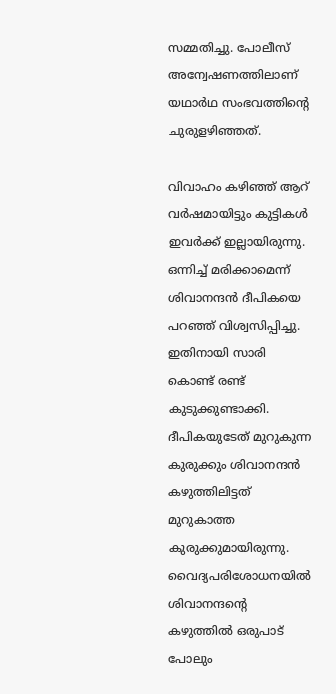സമ്മതിച്ചു. പോലീസ് അന്വേഷണത്തിലാണ് യഥാർഥ സംഭവത്തിന്റെ ചുരുളഴിഞ്ഞത്.

വിവാഹം കഴിഞ്ഞ് ആറ് വർഷമായിട്ടും കുട്ടികൾ ഇവർക്ക് ഇല്ലായിരുന്നു. ഒന്നിച്ച് മരിക്കാമെന്ന് ശിവാനന്ദൻ ദീപികയെ പറഞ്ഞ് വിശ്വസിപ്പിച്ചു. ഇതിനായി സാരി കൊണ്ട് രണ്ട് കുടുക്കുണ്ടാക്കി. ദീപികയുടേത് മുറുകുന്ന കുരുക്കും ശിവാനന്ദൻ കഴുത്തിലിട്ടത് മുറുകാത്ത കുരുക്കുമായിരുന്നു. വൈദ്യപരിശോധനയിൽ ശിവാനന്ദന്റെ കഴുത്തിൽ ഒരുപാട് പോലും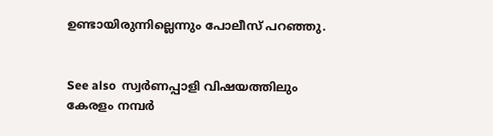ഉണ്ടായിരുന്നില്ലെന്നും പോലീസ് പറഞ്ഞു.


See also  സ്വർണപ്പാളി വിഷയത്തിലും കേരളം നമ്പർ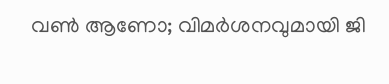വൺ ആണോ; വിമർശനവുമായി ജി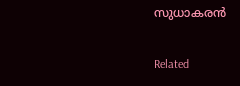സുധാകരൻ

Related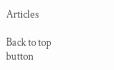Articles

Back to top button